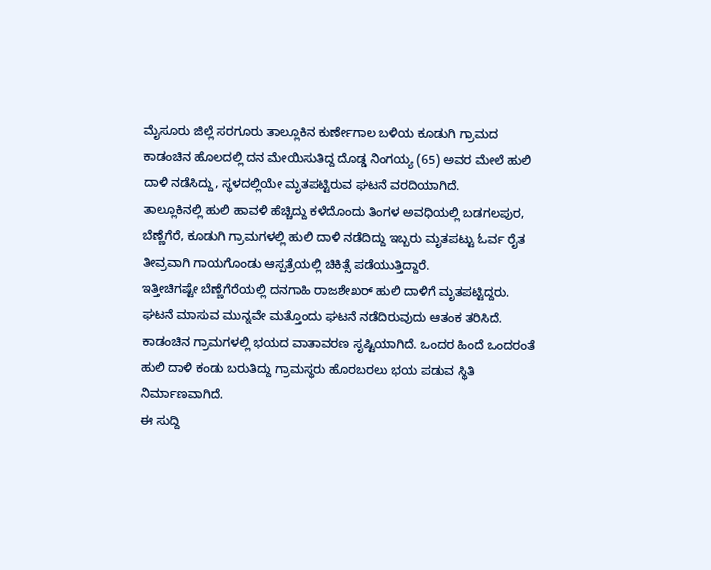ಮೈಸೂರು ಜಿಲ್ಲೆ ಸರಗೂರು ತಾಲ್ಲೂಕಿನ ಕುರ್ಣೇಗಾಲ ಬಳಿಯ ಕೂಡುಗಿ ಗ್ರಾಮದ ಕಾಡಂಚಿನ ಹೊಲದಲ್ಲಿ ದನ ಮೇಯಿಸುತಿದ್ದ ದೊಡ್ಡ ನಿಂಗಯ್ಯ (65) ಅವರ ಮೇಲೆ ಹುಲಿ ದಾಳಿ ನಡೆಸಿದ್ದು, ಸ್ಥಳದಲ್ಲಿಯೇ ಮೃತಪಟ್ಟಿರುವ ಘಟನೆ ವರದಿಯಾಗಿದೆ.
ತಾಲ್ಲೂಕಿನಲ್ಲಿ ಹುಲಿ ಹಾವಳಿ ಹೆಚ್ಚಿದ್ದು ಕಳೆದೊಂದು ತಿಂಗಳ ಅವಧಿಯಲ್ಲಿ ಬಡಗಲಪುರ, ಬೆಣ್ಣೆಗೆರೆ, ಕೂಡುಗಿ ಗ್ರಾಮಗಳಲ್ಲಿ ಹುಲಿ ದಾಳಿ ನಡೆದಿದ್ದು ಇಬ್ಬರು ಮೃತಪಟ್ಟು ಓರ್ವ ರೈತ ತೀವ್ರವಾಗಿ ಗಾಯಗೊಂಡು ಆಸ್ಪತ್ರೆಯಲ್ಲಿ ಚಿಕಿತ್ಸೆ ಪಡೆಯುತ್ತಿದ್ದಾರೆ.
ಇತ್ತೀಚಿಗಷ್ಟೇ ಬೆಣ್ಣೆಗೆರೆಯಲ್ಲಿ ದನಗಾಹಿ ರಾಜಶೇಖರ್ ಹುಲಿ ದಾಳಿಗೆ ಮೃತಪಟ್ಟಿದ್ದರು. ಘಟನೆ ಮಾಸುವ ಮುನ್ನವೇ ಮತ್ತೊಂದು ಘಟನೆ ನಡೆದಿರುವುದು ಆತಂಕ ತರಿಸಿದೆ. ಕಾಡಂಚಿನ ಗ್ರಾಮಗಳಲ್ಲಿ ಭಯದ ವಾತಾವರಣ ಸೃಷ್ಟಿಯಾಗಿದೆ. ಒಂದರ ಹಿಂದೆ ಒಂದರಂತೆ ಹುಲಿ ದಾಳಿ ಕಂಡು ಬರುತಿದ್ದು ಗ್ರಾಮಸ್ಥರು ಹೊರಬರಲು ಭಯ ಪಡುವ ಸ್ಥಿತಿ ನಿರ್ಮಾಣವಾಗಿದೆ.
ಈ ಸುದ್ದಿ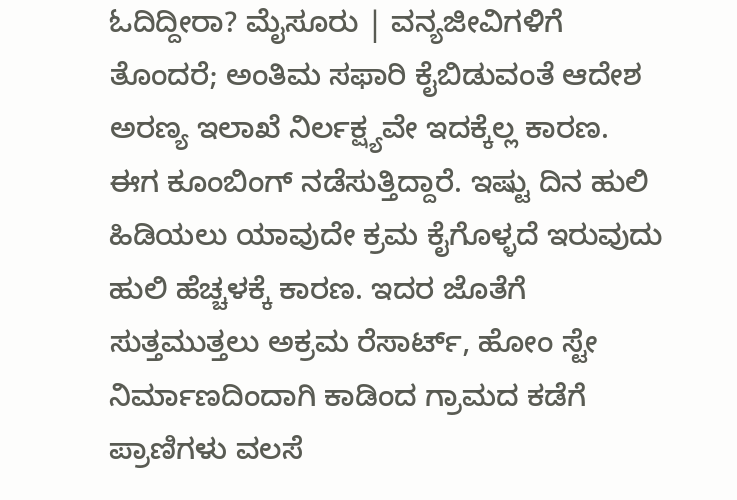ಓದಿದ್ದೀರಾ? ಮೈಸೂರು | ವನ್ಯಜೀವಿಗಳಿಗೆ ತೊಂದರೆ; ಅಂತಿಮ ಸಫಾರಿ ಕೈಬಿಡುವಂತೆ ಆದೇಶ
ಅರಣ್ಯ ಇಲಾಖೆ ನಿರ್ಲಕ್ಷ್ಯವೇ ಇದಕ್ಕೆಲ್ಲ ಕಾರಣ. ಈಗ ಕೂಂಬಿಂಗ್ ನಡೆಸುತ್ತಿದ್ದಾರೆ. ಇಷ್ಟು ದಿನ ಹುಲಿ ಹಿಡಿಯಲು ಯಾವುದೇ ಕ್ರಮ ಕೈಗೊಳ್ಳದೆ ಇರುವುದು ಹುಲಿ ಹೆಚ್ಚಳಕ್ಕೆ ಕಾರಣ. ಇದರ ಜೊತೆಗೆ ಸುತ್ತಮುತ್ತಲು ಅಕ್ರಮ ರೆಸಾರ್ಟ್, ಹೋಂ ಸ್ಟೇ ನಿರ್ಮಾಣದಿಂದಾಗಿ ಕಾಡಿಂದ ಗ್ರಾಮದ ಕಡೆಗೆ ಪ್ರಾಣಿಗಳು ವಲಸೆ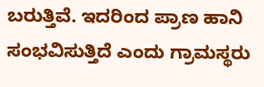ಬರುತ್ತಿವೆ. ಇದರಿಂದ ಪ್ರಾಣ ಹಾನಿ ಸಂಭವಿಸುತ್ತಿದೆ ಎಂದು ಗ್ರಾಮಸ್ಥರು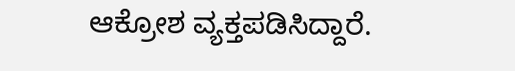ಆಕ್ರೋಶ ವ್ಯಕ್ತಪಡಿಸಿದ್ದಾರೆ.